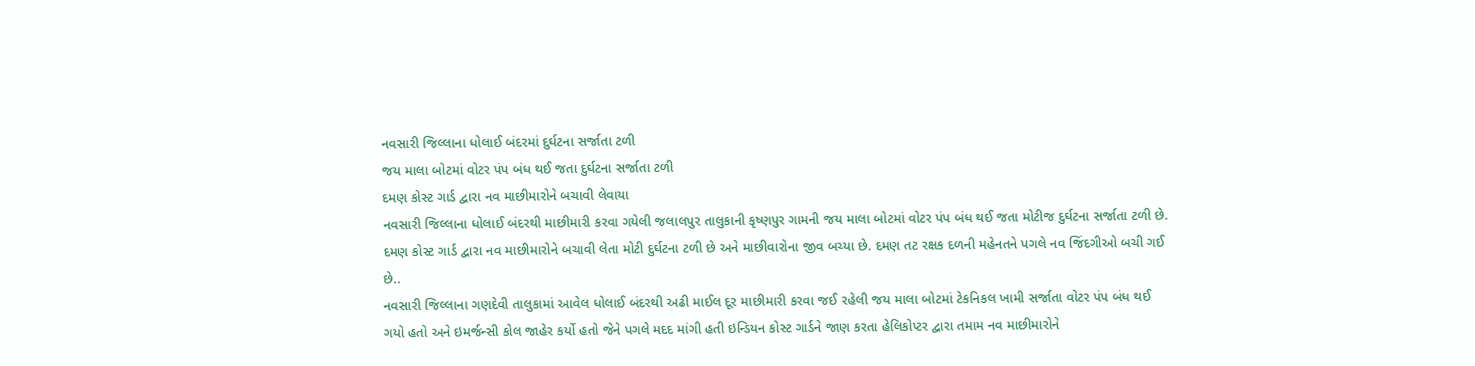નવસારી જિલ્લાના ધોલાઈ બંદરમાં દુર્ઘટના સર્જાતા ટળી
જય માલા બોટમાં વોટર પંપ બંધ થઈ જતા દુર્ઘટના સર્જાતા ટળી
દમણ કોસ્ટ ગાર્ડ દ્વારા નવ માછીમારોને બચાવી લેવાયા
નવસારી જિલ્લાના ધોલાઈ બંદરથી માછીમારી કરવા ગયેલી જલાલપુર તાલુકાની કૃષ્ણપુર ગામની જય માલા બોટમાં વોટર પંપ બંધ થઈ જતા મોટીજ દુર્ઘટના સર્જાતા ટળી છે. દમણ કોસ્ટ ગાર્ડ દ્વારા નવ માછીમારોને બચાવી લેતા મોટી દુર્ઘટના ટળી છે અને માછીવારોના જીવ બચ્યા છે. દમણ તટ રક્ષક દળની મહેનતને પગલે નવ જિંદગીઓ બચી ગઈ છે..
નવસારી જિલ્લાના ગણદેવી તાલુકામાં આવેલ ધોલાઈ બંદરથી અઢી માઈલ દૂર માછીમારી કરવા જઈ રહેલી જય માલા બોટમાં ટેકનિકલ ખામી સર્જાતા વોટર પંપ બંધ થઈ ગયો હતો અને ઇમર્જન્સી કોલ જાહેર કર્યો હતો જેને પગલે મદદ માંગી હતી ઇન્ડિયન કોસ્ટ ગાર્ડને જાણ કરતા હેલિકોપ્ટર દ્વારા તમામ નવ માછીમારોને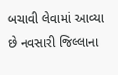બચાવી લેવામાં આવ્યા છે નવસારી જિલ્લાના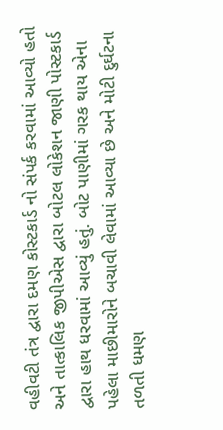વહીવટી તંત્ર દ્વારા દમણ કોસ્ટકાર્ડ નો સંપર્ક કરવામાં આવ્યો હતો અને તાત્કાલિક જીપીએસ દ્વારા બોટલ લોકેશન જાણી પોસ્ટકાર્ડ દ્વારા હાથ ધરવામાં આવ્યું હતું. બોટ પાણીમાં ગરક થાય એના પહેલા માછીમારોને બચાવી લેવામાં આવ્યા છે અને મોટી દુર્ઘટના તળતી ધમણ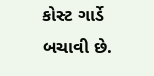કોસ્ટ ગાર્ડે બચાવી છે.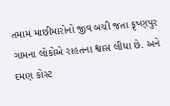તમામ માછીમારોનો જીવ બચી જતા કૃષ્ણપુર ગામના લોકોએ રાહતના શ્વાસ લીધા છે. અને દમણ કોસ્ટ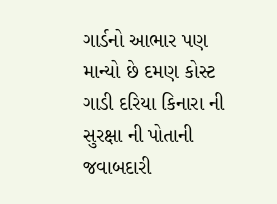ગાર્ડનો આભાર પણ માન્યો છે દમણ કોસ્ટ ગાડી દરિયા કિનારા ની સુરક્ષા ની પોતાની જવાબદારી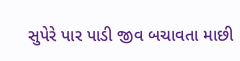સુપેરે પાર પાડી જીવ બચાવતા માછી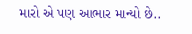મારો એ પણ આભાર માન્યો છે..